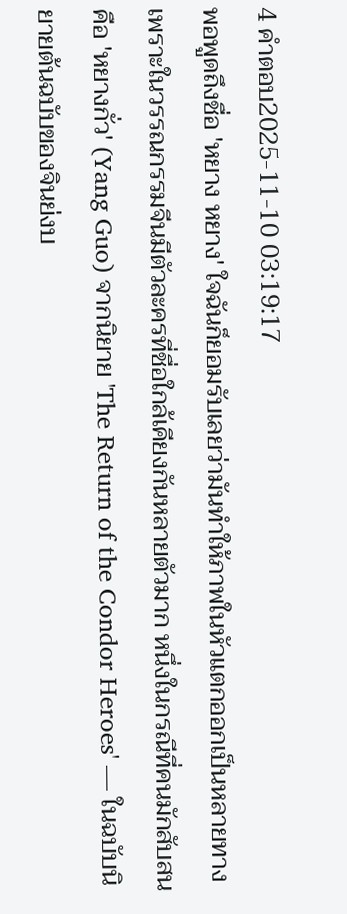4 คำตอบ2025-11-10 03:19:17
พอพูดถึงชื่อ 'หยาง หยาง' ใจฉันก็ยอมรับเลยว่ามันทำให้ภาพในหัวแตกออกเป็นหลายทาง เพราะในวรรณกรรมจีนมีตัวละครที่ชื่อใกล้เคียงกันหลายตัวมาก หนึ่งในกรณีที่คนมักสับสนคือ 'หยางกั่ว' (Yang Guo) จากนิยาย 'The Return of the Condor Heroes' — ในฉบับนิยายต้นฉบับของจินย่งบ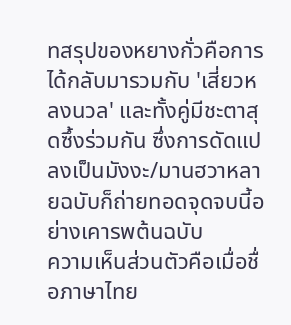ทสรุปของหยางกั่วคือการได้กลับมารวมกับ 'เสี่ยวหลงนวล' และทั้งคู่มีชะตาสุดซึ้งร่วมกัน ซึ่งการดัดแปลงเป็นมังงะ/มานฮวาหลายฉบับก็ถ่ายทอดจุดจบนี้อย่างเคารพต้นฉบับ
ความเห็นส่วนตัวคือเมื่อชื่อภาษาไทย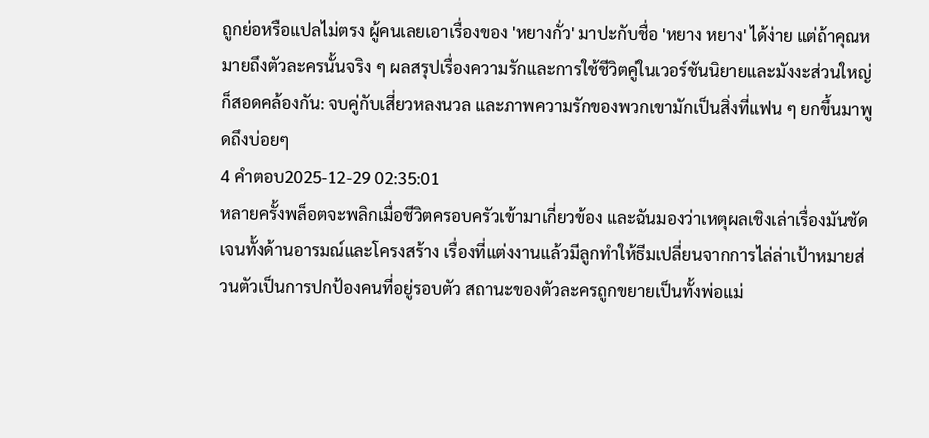ถูกย่อหรือแปลไม่ตรง ผู้คนเลยเอาเรื่องของ 'หยางกั่ว' มาปะกับชื่อ 'หยาง หยาง' ได้ง่าย แต่ถ้าคุณหมายถึงตัวละครนั้นจริง ๆ ผลสรุปเรื่องความรักและการใช้ชีวิตคู่ในเวอร์ชันนิยายและมังงะส่วนใหญ่ก็สอดคล้องกัน: จบคู่กับเสี่ยวหลงนวล และภาพความรักของพวกเขามักเป็นสิ่งที่แฟน ๆ ยกขึ้นมาพูดถึงบ่อยๆ
4 คำตอบ2025-12-29 02:35:01
หลายครั้งพล็อตจะพลิกเมื่อชีวิตครอบครัวเข้ามาเกี่ยวข้อง และฉันมองว่าเหตุผลเชิงเล่าเรื่องมันชัดเจนทั้งด้านอารมณ์และโครงสร้าง เรื่องที่แต่งงานแล้วมีลูกทำให้ธีมเปลี่ยนจากการไล่ล่าเป้าหมายส่วนตัวเป็นการปกป้องคนที่อยู่รอบตัว สถานะของตัวละครถูกขยายเป็นทั้งพ่อแม่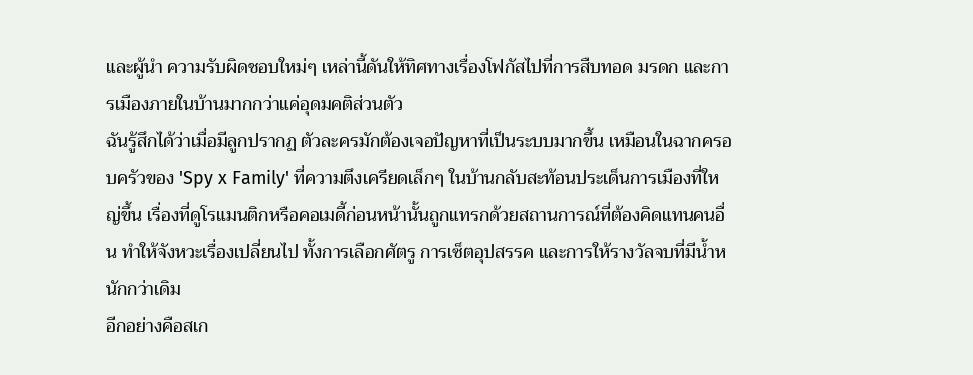และผู้นำ ความรับผิดชอบใหม่ๆ เหล่านี้ดันให้ทิศทางเรื่องโฟกัสไปที่การสืบทอด มรดก และการเมืองภายในบ้านมากกว่าแค่อุดมคติส่วนตัว
ฉันรู้สึกได้ว่าเมื่อมีลูกปรากฏ ตัวละครมักต้องเจอปัญหาที่เป็นระบบมากขึ้น เหมือนในฉากครอบครัวของ 'Spy x Family' ที่ความตึงเครียดเล็กๆ ในบ้านกลับสะท้อนประเด็นการเมืองที่ใหญ่ขึ้น เรื่องที่ดูโรแมนติกหรือคอเมดี้ก่อนหน้านั้นถูกแทรกด้วยสถานการณ์ที่ต้องคิดแทนคนอื่น ทำให้จังหวะเรื่องเปลี่ยนไป ทั้งการเลือกศัตรู การเซ็ตอุปสรรค และการให้รางวัลจบที่มีน้ำหนักกว่าเดิม
อีกอย่างคือสเก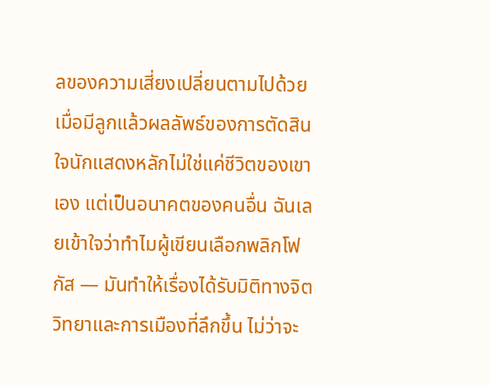ลของความเสี่ยงเปลี่ยนตามไปด้วย เมื่อมีลูกแล้วผลลัพธ์ของการตัดสินใจนักแสดงหลักไม่ใช่แค่ชีวิตของเขาเอง แต่เป็นอนาคตของคนอื่น ฉันเลยเข้าใจว่าทำไมผู้เขียนเลือกพลิกโฟกัส — มันทำให้เรื่องได้รับมิติทางจิตวิทยาและการเมืองที่ลึกขึ้น ไม่ว่าจะ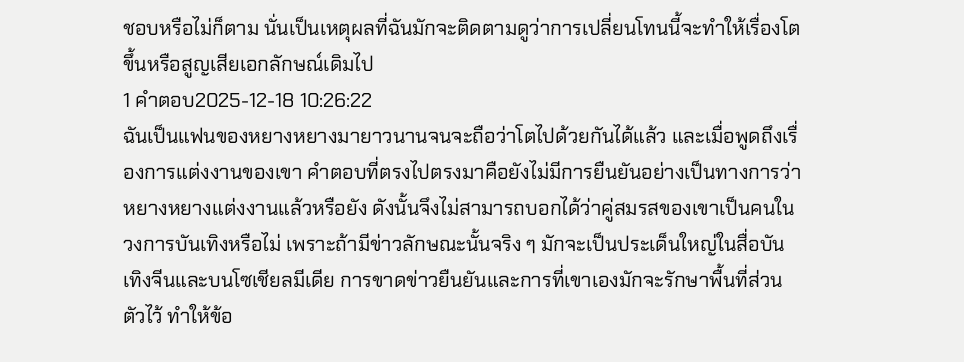ชอบหรือไม่ก็ตาม นั่นเป็นเหตุผลที่ฉันมักจะติดตามดูว่าการเปลี่ยนโทนนี้จะทำให้เรื่องโตขึ้นหรือสูญเสียเอกลักษณ์เดิมไป
1 คำตอบ2025-12-18 10:26:22
ฉันเป็นแฟนของหยางหยางมายาวนานจนจะถือว่าโตไปด้วยกันได้แล้ว และเมื่อพูดถึงเรื่องการแต่งงานของเขา คำตอบที่ตรงไปตรงมาคือยังไม่มีการยืนยันอย่างเป็นทางการว่าหยางหยางแต่งงานแล้วหรือยัง ดังนั้นจึงไม่สามารถบอกได้ว่าคู่สมรสของเขาเป็นคนในวงการบันเทิงหรือไม่ เพราะถ้ามีข่าวลักษณะนั้นจริง ๆ มักจะเป็นประเด็นใหญ่ในสื่อบันเทิงจีนและบนโซเชียลมีเดีย การขาดข่าวยืนยันและการที่เขาเองมักจะรักษาพื้นที่ส่วนตัวไว้ ทำให้ข้อ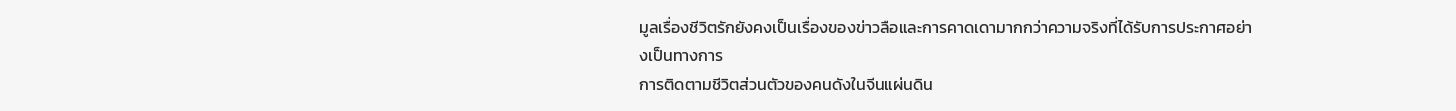มูลเรื่องชีวิตรักยังคงเป็นเรื่องของข่าวลือและการคาดเดามากกว่าความจริงที่ได้รับการประกาศอย่างเป็นทางการ
การติดตามชีวิตส่วนตัวของคนดังในจีนแผ่นดิน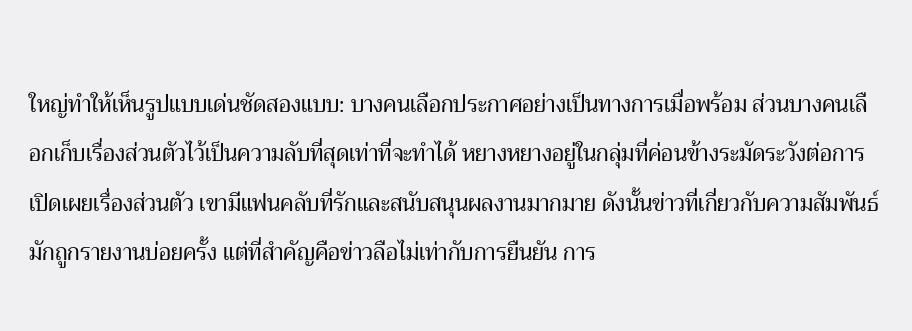ใหญ่ทำให้เห็นรูปแบบเด่นชัดสองแบบ: บางคนเลือกประกาศอย่างเป็นทางการเมื่อพร้อม ส่วนบางคนเลือกเก็บเรื่องส่วนตัวไว้เป็นความลับที่สุดเท่าที่จะทำได้ หยางหยางอยู่ในกลุ่มที่ค่อนข้างระมัดระวังต่อการเปิดเผยเรื่องส่วนตัว เขามีแฟนคลับที่รักและสนับสนุนผลงานมากมาย ดังนั้นข่าวที่เกี่ยวกับความสัมพันธ์มักถูกรายงานบ่อยครั้ง แต่ที่สำคัญคือข่าวลือไม่เท่ากับการยืนยัน การ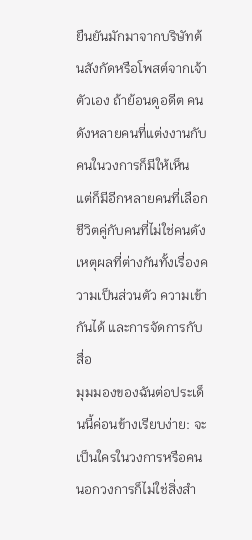ยืนยันมักมาจากบริษัทต้นสังกัดหรือโพสต์จากเจ้าตัวเอง ถ้าย้อนดูอดีต คนดังหลายคนที่แต่งงานกับคนในวงการก็มีให้เห็น แต่ก็มีอีกหลายคนที่เลือกชีวิตคู่กับคนที่ไม่ใช่คนดัง เหตุผลที่ต่างกันทั้งเรื่องความเป็นส่วนตัว ความเข้ากันได้ และการจัดการกับสื่อ
มุมมองของฉันต่อประเด็นนี้ค่อนข้างเรียบง่าย: จะเป็นใครในวงการหรือคนนอกวงการก็ไม่ใช่สิ่งสำ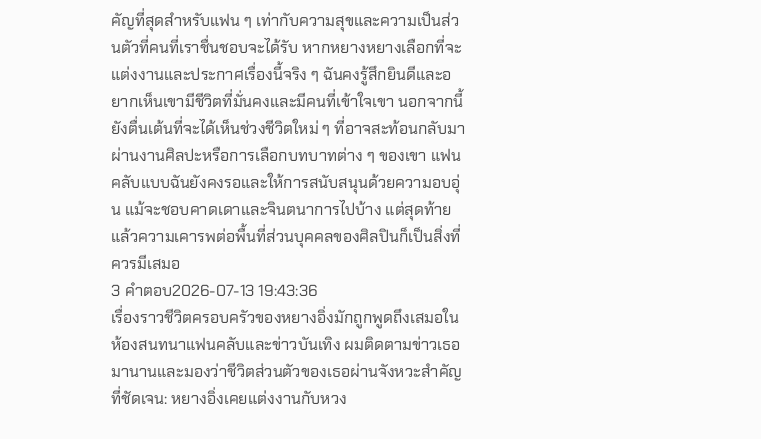คัญที่สุดสำหรับแฟน ๆ เท่ากับความสุขและความเป็นส่วนตัวที่คนที่เราชื่นชอบจะได้รับ หากหยางหยางเลือกที่จะแต่งงานและประกาศเรื่องนี้จริง ๆ ฉันคงรู้สึกยินดีและอยากเห็นเขามีชีวิตที่มั่นคงและมีคนที่เข้าใจเขา นอกจากนี้ยังตื่นเต้นที่จะได้เห็นช่วงชีวิตใหม่ ๆ ที่อาจสะท้อนกลับมาผ่านงานศิลปะหรือการเลือกบทบาทต่าง ๆ ของเขา แฟนคลับแบบฉันยังคงรอและให้การสนับสนุนด้วยความอบอุ่น แม้จะชอบคาดเดาและจินตนาการไปบ้าง แต่สุดท้ายแล้วความเคารพต่อพื้นที่ส่วนบุคคลของศิลปินก็เป็นสิ่งที่ควรมีเสมอ
3 คำตอบ2026-07-13 19:43:36
เรื่องราวชีวิตครอบครัวของหยางอิ่งมักถูกพูดถึงเสมอในห้องสนทนาแฟนคลับและข่าวบันเทิง ผมติดตามข่าวเธอมานานและมองว่าชีวิตส่วนตัวของเธอผ่านจังหวะสำคัญที่ชัดเจน: หยางอิ่งเคยแต่งงานกับหวง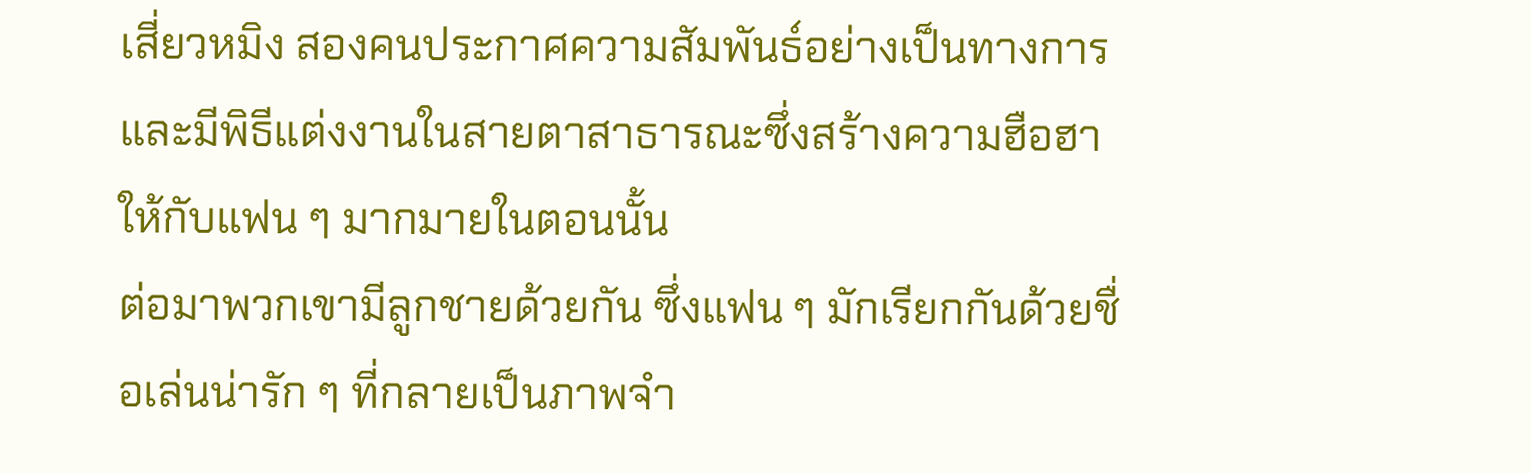เสี่ยวหมิง สองคนประกาศความสัมพันธ์อย่างเป็นทางการและมีพิธีแต่งงานในสายตาสาธารณะซึ่งสร้างความฮือฮาให้กับแฟน ๆ มากมายในตอนนั้น
ต่อมาพวกเขามีลูกชายด้วยกัน ซึ่งแฟน ๆ มักเรียกกันด้วยชื่อเล่นน่ารัก ๆ ที่กลายเป็นภาพจำ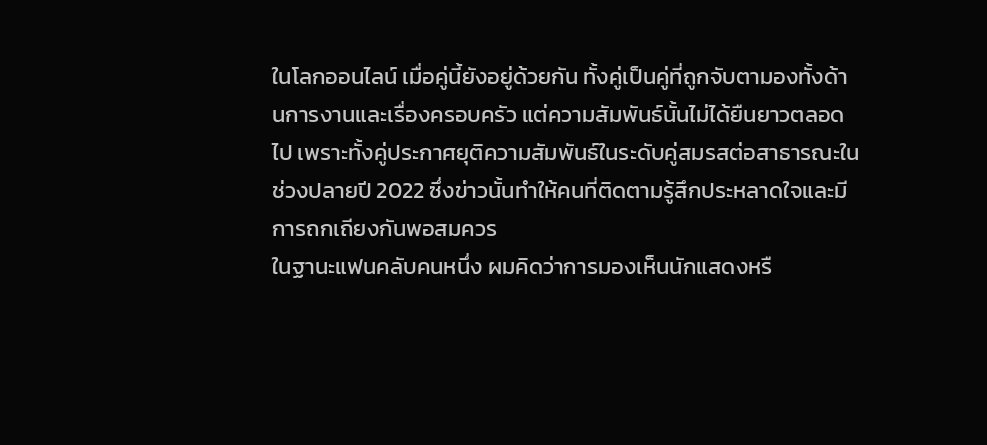ในโลกออนไลน์ เมื่อคู่นี้ยังอยู่ด้วยกัน ทั้งคู่เป็นคู่ที่ถูกจับตามองทั้งด้านการงานและเรื่องครอบครัว แต่ความสัมพันธ์นั้นไม่ได้ยืนยาวตลอดไป เพราะทั้งคู่ประกาศยุติความสัมพันธ์ในระดับคู่สมรสต่อสาธารณะในช่วงปลายปี 2022 ซึ่งข่าวนั้นทำให้คนที่ติดตามรู้สึกประหลาดใจและมีการถกเถียงกันพอสมควร
ในฐานะแฟนคลับคนหนึ่ง ผมคิดว่าการมองเห็นนักแสดงหรื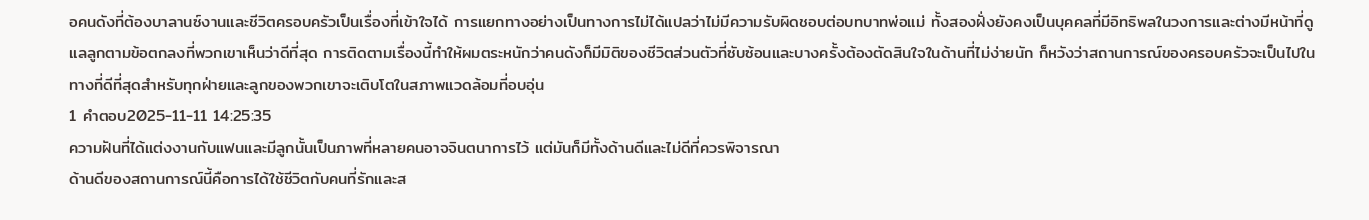อคนดังที่ต้องบาลานซ์งานและชีวิตครอบครัวเป็นเรื่องที่เข้าใจได้ การแยกทางอย่างเป็นทางการไม่ได้แปลว่าไม่มีความรับผิดชอบต่อบทบาทพ่อแม่ ทั้งสองฝั่งยังคงเป็นบุคคลที่มีอิทธิพลในวงการและต่างมีหน้าที่ดูแลลูกตามข้อตกลงที่พวกเขาเห็นว่าดีที่สุด การติดตามเรื่องนี้ทำให้ผมตระหนักว่าคนดังก็มีมิติของชีวิตส่วนตัวที่ซับซ้อนและบางครั้งต้องตัดสินใจในด้านที่ไม่ง่ายนัก ก็หวังว่าสถานการณ์ของครอบครัวจะเป็นไปในทางที่ดีที่สุดสำหรับทุกฝ่ายและลูกของพวกเขาจะเติบโตในสภาพแวดล้อมที่อบอุ่น
1 คำตอบ2025-11-11 14:25:35
ความฝันที่ได้แต่งงานกับแฟนและมีลูกนั้นเป็นภาพที่หลายคนอาจจินตนาการไว้ แต่มันก็มีทั้งด้านดีและไม่ดีที่ควรพิจารณา
ด้านดีของสถานการณ์นี้คือการได้ใช้ชีวิตกับคนที่รักและส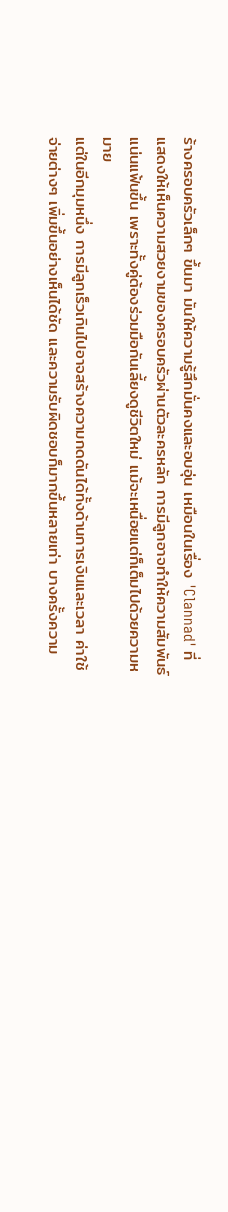ร้างครอบครัวเล็กๆ ขึ้นมา มันให้ความรู้สึกมั่นคงและอบอุ่น เหมือนในเรื่อง 'Clannad' ที่แสดงให้เห็นความสวยงามของครอบครัวผ่านตัวละครหลัก การมีลูกอาจทำให้ความสัมพันธ์แน่นแฟ้นขึ้น เพราะทั้งคู่ต้องร่วมมือกันเลี้ยงดูชีวิตใหม่ แม้จะเหนื่อยแต่ก็เต็มไปด้วยความหมาย
แต่ในอีกมุมหนึ่ง การมีลูกเร็วเกินไปอาจสร้างความกดดันได้ทั้งด้านการเงินและเวลา ค่าใช้จ่ายต่างๆ เพิ่มขึ้นอย่างเห็นได้ชัด และความรับผิดชอบก็มากขึ้นหลายเท่า บางครั้งความ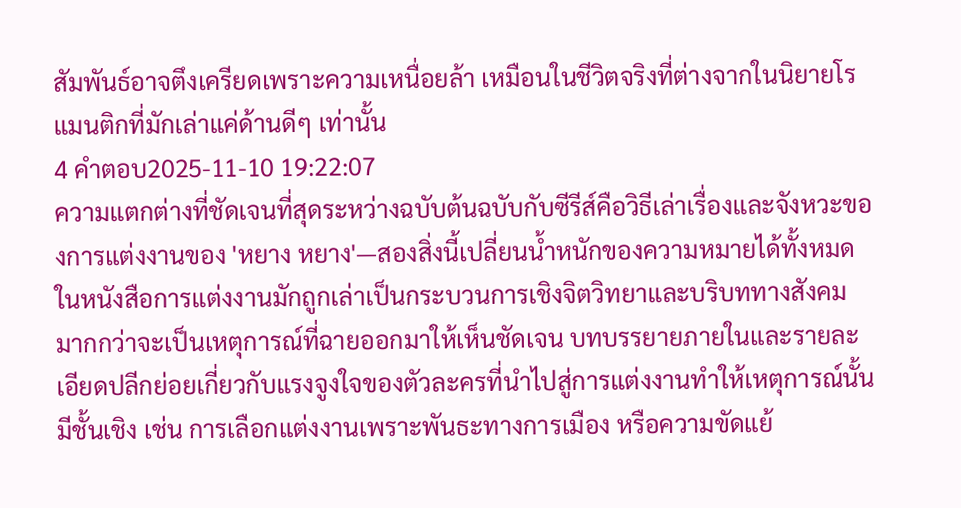สัมพันธ์อาจตึงเครียดเพราะความเหนื่อยล้า เหมือนในชีวิตจริงที่ต่างจากในนิยายโรแมนติกที่มักเล่าแค่ด้านดีๆ เท่านั้น
4 คำตอบ2025-11-10 19:22:07
ความแตกต่างที่ชัดเจนที่สุดระหว่างฉบับต้นฉบับกับซีรีส์คือวิธีเล่าเรื่องและจังหวะของการแต่งงานของ 'หยาง หยาง'—สองสิ่งนี้เปลี่ยนน้ำหนักของความหมายได้ทั้งหมด
ในหนังสือการแต่งงานมักถูกเล่าเป็นกระบวนการเชิงจิตวิทยาและบริบททางสังคม มากกว่าจะเป็นเหตุการณ์ที่ฉายออกมาให้เห็นชัดเจน บทบรรยายภายในและรายละเอียดปลีกย่อยเกี่ยวกับแรงจูงใจของตัวละครที่นำไปสู่การแต่งงานทำให้เหตุการณ์นั้นมีชั้นเชิง เช่น การเลือกแต่งงานเพราะพันธะทางการเมือง หรือความขัดแย้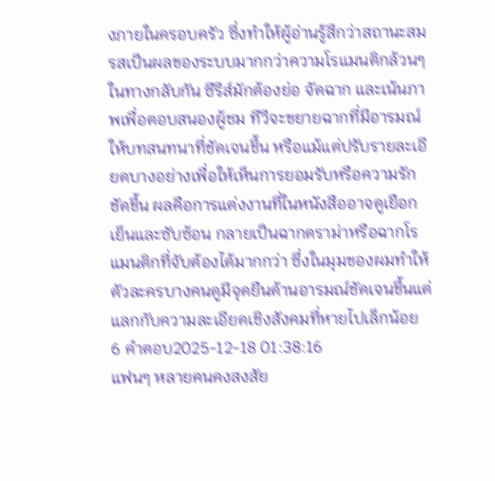งภายในครอบครัว ซึ่งทำให้ผู้อ่านรู้สึกว่าสถานะสมรสเป็นผลของระบบมากกว่าความโรแมนติกล้วนๆ
ในทางกลับกัน ซีรีส์มักต้องย่อ จัดฉาก และเน้นภาพเพื่อตอบสนองผู้ชม ทีวีจะขยายฉากที่มีอารมณ์ ให้บทสนทนาที่ชัดเจนขึ้น หรือแม้แต่ปรับรายละเอียดบางอย่างเพื่อให้เห็นการยอมรับหรือความรักชัดขึ้น ผลคือการแต่งงานที่ในหนังสืออาจดูเยือกเย็นและซับซ้อน กลายเป็นฉากดราม่าหรือฉากโรแมนติกที่จับต้องได้มากกว่า ซึ่งในมุมของผมทำให้ตัวละครบางคนดูมีจุดยืนด้านอารมณ์ชัดเจนขึ้นแต่แลกกับความละเอียดเชิงสังคมที่หายไปเล็กน้อย
6 คำตอบ2025-12-18 01:38:16
แฟนๆ หลายคนคงสงสัย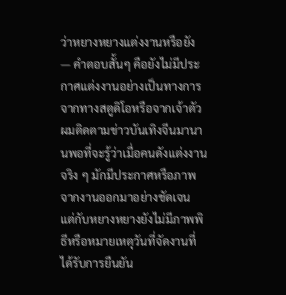ว่าหยางหยางแต่งงานหรือยัง — คำตอบสั้นๆ คือยังไม่มีประกาศแต่งงานอย่างเป็นทางการจากทางสตูดิโอหรือจากเจ้าตัว
ผมติดตามข่าวบันเทิงจีนมานานพอที่จะรู้ว่าเมื่อคนดังแต่งงานจริง ๆ มักมีประกาศหรือภาพจากงานออกมาอย่างชัดเจน แต่กับหยางหยางยังไม่มีภาพพิธีหรือหมายเหตุวันที่จัดงานที่ได้รับการยืนยัน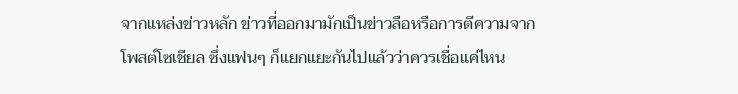จากแหล่งข่าวหลัก ข่าวที่ออกมามักเป็นข่าวลือหรือการตีความจากโพสต์โซเชียล ซึ่งแฟนๆ ก็แยกแยะกันไปแล้วว่าควรเชื่อแค่ไหน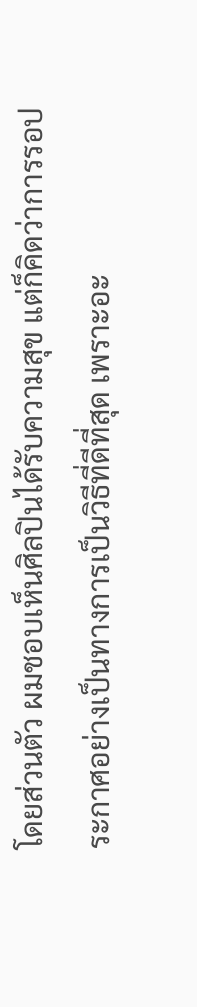โดยส่วนตัว ผมชอบเห็นศิลปินได้รับความสุข แต่ก็คิดว่าการรอประกาศอย่างเป็นทางการเป็นวิธีที่ดีที่สุด เพราะอะ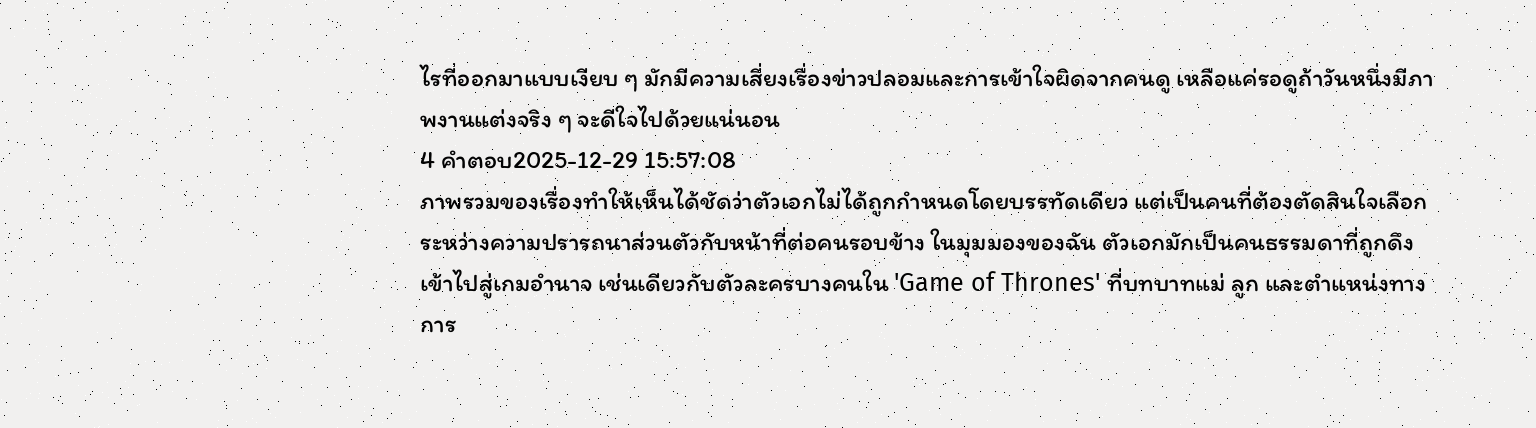ไรที่ออกมาแบบเงียบ ๆ มักมีความเสี่ยงเรื่องข่าวปลอมและการเข้าใจผิดจากคนดู เหลือแค่รอดูถ้าวันหนึ่งมีภาพงานแต่งจริง ๆ จะดีใจไปด้วยแน่นอน
4 คำตอบ2025-12-29 15:57:08
ภาพรวมของเรื่องทำให้เห็นได้ชัดว่าตัวเอกไม่ได้ถูกกำหนดโดยบรรทัดเดียว แต่เป็นคนที่ต้องตัดสินใจเลือกระหว่างความปรารถนาส่วนตัวกับหน้าที่ต่อคนรอบข้าง ในมุมมองของฉัน ตัวเอกมักเป็นคนธรรมดาที่ถูกดึงเข้าไปสู่เกมอำนาจ เช่นเดียวกับตัวละครบางคนใน 'Game of Thrones' ที่บทบาทแม่ ลูก และตำแหน่งทางการ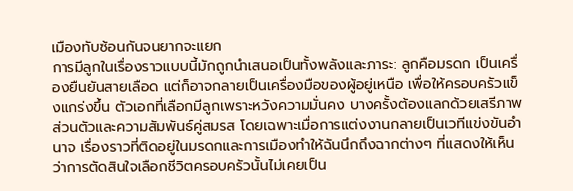เมืองทับซ้อนกันจนยากจะแยก
การมีลูกในเรื่องราวแบบนี้มักถูกนำเสนอเป็นทั้งพลังและภาระ: ลูกคือมรดก เป็นเครื่องยืนยันสายเลือด แต่ก็อาจกลายเป็นเครื่องมือของผู้อยู่เหนือ เพื่อให้ครอบครัวแข็งแกร่งขึ้น ตัวเอกที่เลือกมีลูกเพราะหวังความมั่นคง บางครั้งต้องแลกด้วยเสรีภาพส่วนตัวและความสัมพันธ์คู่สมรส โดยเฉพาะเมื่อการแต่งงานกลายเป็นเวทีแข่งขันอำนาจ เรื่องราวที่ติดอยู่ในมรดกและการเมืองทำให้ฉันนึกถึงฉากต่างๆ ที่แสดงให้เห็นว่าการตัดสินใจเลือกชีวิตครอบครัวนั้นไม่เคยเป็น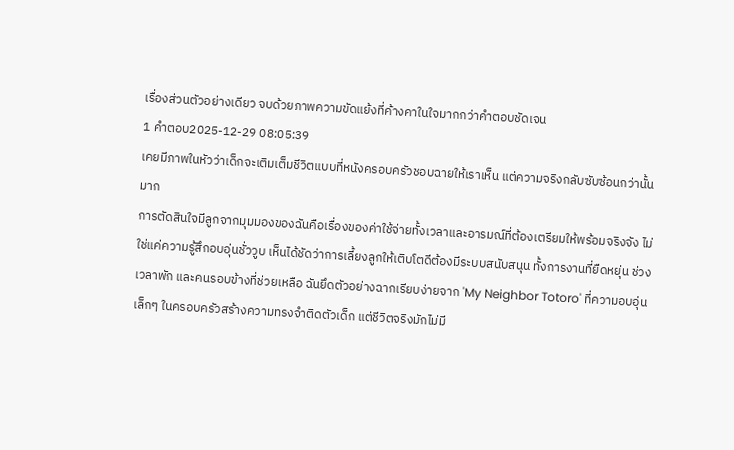เรื่องส่วนตัวอย่างเดียว จบด้วยภาพความขัดแย้งที่ค้างคาในใจมากกว่าคำตอบชัดเจน
1 คำตอบ2025-12-29 08:05:39
เคยมีภาพในหัวว่าเด็กจะเติมเต็มชีวิตแบบที่หนังครอบครัวชอบฉายให้เราเห็น แต่ความจริงกลับซับซ้อนกว่านั้นมาก
การตัดสินใจมีลูกจากมุมมองของฉันคือเรื่องของค่าใช้จ่ายทั้งเวลาและอารมณ์ที่ต้องเตรียมให้พร้อมจริงจัง ไม่ใช่แค่ความรู้สึกอบอุ่นชั่ววูบ เห็นได้ชัดว่าการเลี้ยงลูกให้เติบโตดีต้องมีระบบสนับสนุน ทั้งการงานที่ยืดหยุ่น ช่วงเวลาพัก และคนรอบข้างที่ช่วยเหลือ ฉันยึดตัวอย่างฉากเรียบง่ายจาก 'My Neighbor Totoro' ที่ความอบอุ่นเล็กๆ ในครอบครัวสร้างความทรงจำติดตัวเด็ก แต่ชีวิตจริงมักไม่มี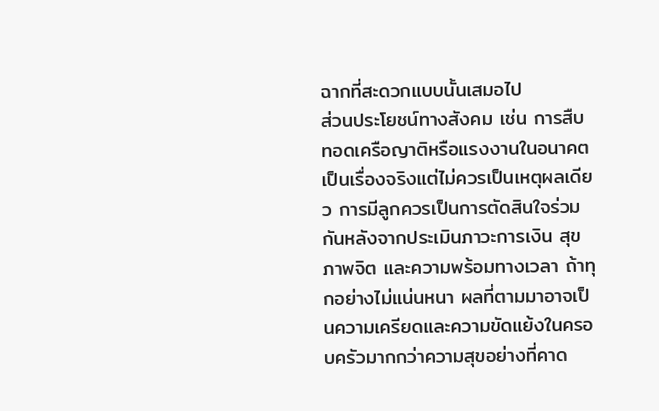ฉากที่สะดวกแบบนั้นเสมอไป
ส่วนประโยชน์ทางสังคม เช่น การสืบทอดเครือญาติหรือแรงงานในอนาคต เป็นเรื่องจริงแต่ไม่ควรเป็นเหตุผลเดียว การมีลูกควรเป็นการตัดสินใจร่วมกันหลังจากประเมินภาวะการเงิน สุขภาพจิต และความพร้อมทางเวลา ถ้าทุกอย่างไม่แน่นหนา ผลที่ตามมาอาจเป็นความเครียดและความขัดแย้งในครอบครัวมากกว่าความสุขอย่างที่คาด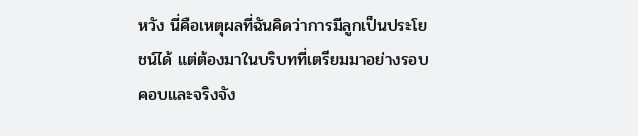หวัง นี่คือเหตุผลที่ฉันคิดว่าการมีลูกเป็นประโยชน์ได้ แต่ต้องมาในบริบทที่เตรียมมาอย่างรอบคอบและจริงจัง